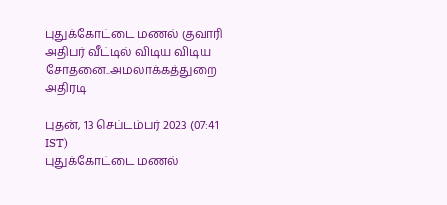புதுக்கோட்டை மணல் குவாரி அதிபர் வீட்டில் விடிய விடிய சோதனை..அமலாக்கத்துறை அதிரடி

புதன், 13 செப்டம்பர் 2023 (07:41 IST)
புதுக்கோட்டை மணல்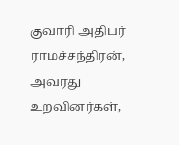குவாரி அதிபர் ராமச்சந்திரன், அவரது உறவினர்கள்,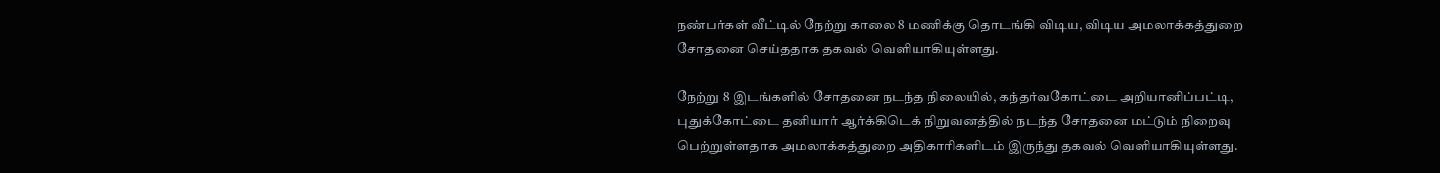நண்பர்கள் வீட்டில் நேற்று காலை 8 மணிக்கு தொடங்கி விடிய, விடிய அமலாக்கத்துறை சோதனை செய்ததாக தகவல் வெளியாகியுள்ளது.

நேற்று 8 இடங்களில் சோதனை நடந்த நிலையில், கந்தர்வகோட்டை அறியானிப்பட்டி, புதுக்கோட்டை தனியார் ஆர்க்கிடெக் நிறுவனத்தில் நடந்த சோதனை மட்டும் நிறைவு பெற்றுள்ளதாக அமலாக்கத்துறை அதிகாரிகளிடம் இருந்து தகவல் வெளியாகியுள்ளது.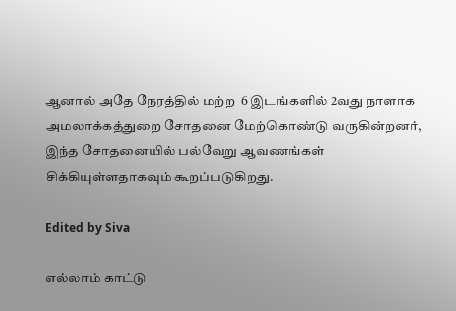ஆனால் அதே நேரத்தில் மற்ற  6 இடங்களில் 2வது நாளாக அமலாக்கத்துறை சோதனை மேற்கொண்டு வருகின்றனர், இந்த சோதனையில் பல்வேறு ஆவணங்கள் சிக்கியுள்ளதாகவும் கூறப்படுகிறது.

Edited by Siva

எல்லாம் காட்டு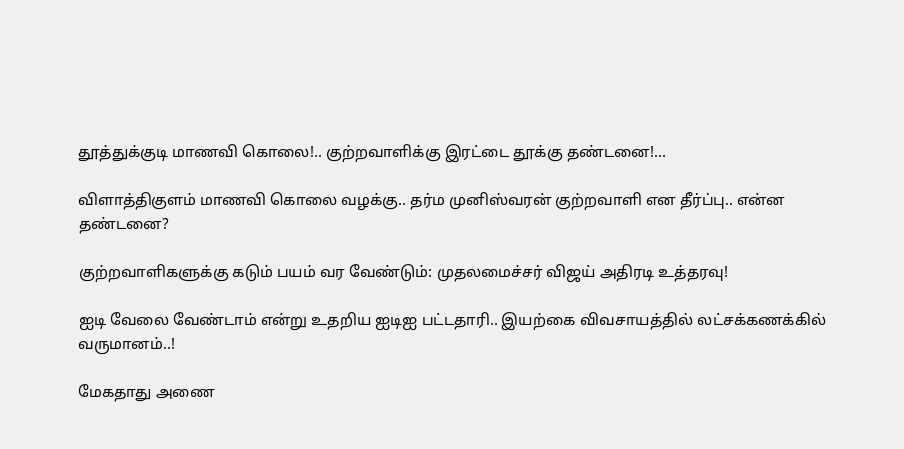தூத்துக்குடி மாணவி கொலை!.. குற்றவாளிக்கு இரட்டை தூக்கு தண்டனை!...

விளாத்திகுளம் மாணவி கொலை வழக்கு.. தர்ம முனிஸ்வரன் குற்றவாளி என தீர்ப்பு.. என்ன தண்டனை?

குற்றவாளிகளுக்கு கடும் பயம் வர வேண்டும்: முதலமைச்சர் விஜய் அதிரடி உத்தரவு!

ஐடி வேலை வேண்டாம் என்று உதறிய ஐடிஐ பட்டதாரி.. இயற்கை விவசாயத்தில் லட்சக்கணக்கில் வருமானம்..!

மேகதாது அணை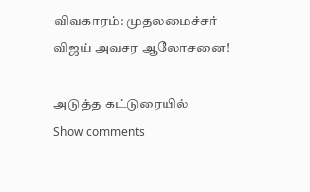விவகாரம்: முதலமைச்சர் விஜய் அவசர ஆலோசனை!

அடுத்த கட்டுரையில்
Show comments